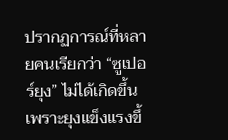ปรากฏการณ์ที่หลายคนเรียกว่า “ซูเปอร์ยุง” ไม่ได้เกิดขึ้นเพราะยุงแข็งแรงขึ้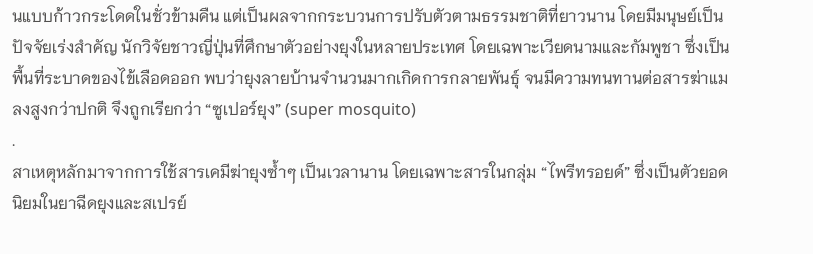นแบบก้าวกระโดดในชั่วข้ามคืน แต่เป็นผลจากกระบวนการปรับตัวตามธรรมชาติที่ยาวนาน โดยมีมนุษย์เป็นปัจจัยเร่งสำคัญ นักวิจัยชาวญี่ปุ่นที่ศึกษาตัวอย่างยุงในหลายประเทศ โดยเฉพาะเวียดนามและกัมพูชา ซึ่งเป็นพื้นที่ระบาดของไข้เลือดออก พบว่ายุงลายบ้านจำนวนมากเกิดการกลายพันธุ์ จนมีความทนทานต่อสารฆ่าแมลงสูงกว่าปกติ จึงถูกเรียกว่า “ซูเปอร์ยุง” (super mosquito)
.
สาเหตุหลักมาจากการใช้สารเคมีฆ่ายุงซ้ำๆ เป็นเวลานาน โดยเฉพาะสารในกลุ่ม “ไพรีทรอยด์” ซึ่งเป็นตัวยอดนิยมในยาฉีดยุงและสเปรย์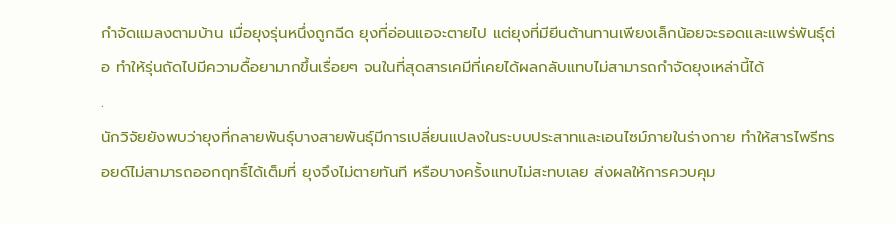กำจัดแมลงตามบ้าน เมื่อยุงรุ่นหนึ่งถูกฉีด ยุงที่อ่อนแอจะตายไป แต่ยุงที่มียีนต้านทานเพียงเล็กน้อยจะรอดและแพร่พันธุ์ต่อ ทำให้รุ่นถัดไปมีความดื้อยามากขึ้นเรื่อยๆ จนในที่สุดสารเคมีที่เคยได้ผลกลับแทบไม่สามารถกำจัดยุงเหล่านี้ได้
.
นักวิจัยยังพบว่ายุงที่กลายพันธุ์บางสายพันธุ์มีการเปลี่ยนแปลงในระบบประสาทและเอนไซม์ภายในร่างกาย ทำให้สารไพรีทรอยด์ไม่สามารถออกฤทธิ์ได้เต็มที่ ยุงจึงไม่ตายทันที หรือบางครั้งแทบไม่สะทบเลย ส่งผลให้การควบคุม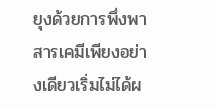ยุงด้วยการพึ่งพาสารเคมีเพียงอย่างเดียวเริ่มไม่ได้ผ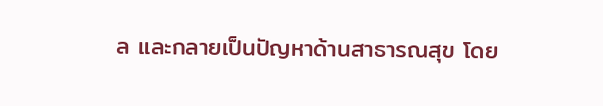ล และกลายเป็นปัญหาด้านสาธารณสุข โดย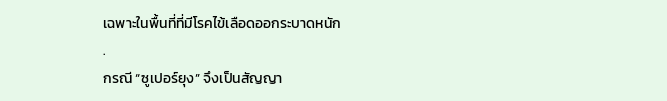เฉพาะในพื้นที่ที่มีโรคไข้เลือดออกระบาดหนัก
.
กรณี “ซูเปอร์ยุง” จึงเป็นสัญญา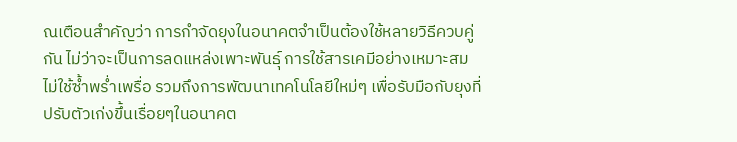ณเตือนสำคัญว่า การกำจัดยุงในอนาคตจำเป็นต้องใช้หลายวิธีควบคู่กัน ไม่ว่าจะเป็นการลดแหล่งเพาะพันธุ์ การใช้สารเคมีอย่างเหมาะสม ไม่ใช้ซ้ำพร่ำเพรื่อ รวมถึงการพัฒนาเทคโนโลยีใหม่ๆ เพื่อรับมือกับยุงที่ปรับตัวเก่งขึ้นเรื่อยๆในอนาคต